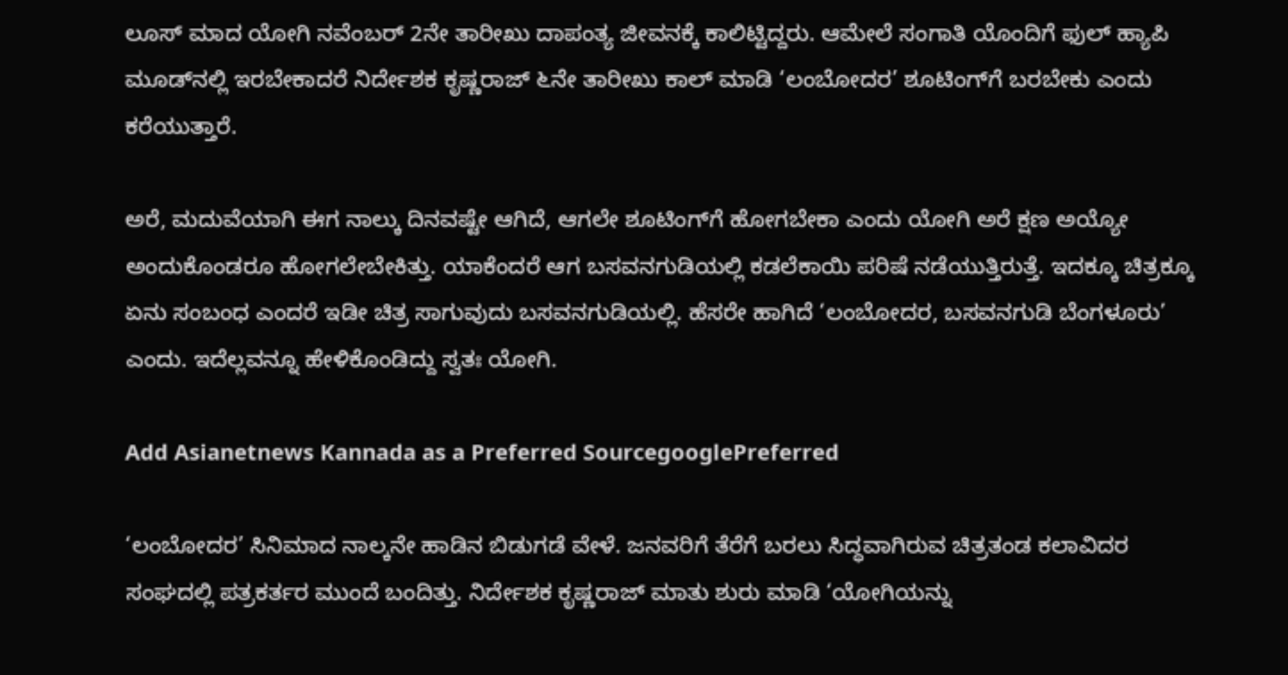ಲೂಸ್ ಮಾದ ಯೋಗಿ ನವೆಂಬರ್ 2ನೇ ತಾರೀಖು ದಾಪಂತ್ಯ ಜೀವನಕ್ಕೆ ಕಾಲಿಟ್ಟಿದ್ದರು. ಆಮೇಲೆ ಸಂಗಾತಿ ಯೊಂದಿಗೆ ಫುಲ್ ಹ್ಯಾಪಿ ಮೂಡ್‌ನಲ್ಲಿ ಇರಬೇಕಾದರೆ ನಿರ್ದೇಶಕ ಕೃಷ್ಣರಾಜ್ ೬ನೇ ತಾರೀಖು ಕಾಲ್ ಮಾಡಿ ‘ಲಂಬೋದರ’ ಶೂಟಿಂಗ್‌ಗೆ ಬರಬೇಕು ಎಂದು ಕರೆಯುತ್ತಾರೆ.

ಅರೆ, ಮದುವೆಯಾಗಿ ಈಗ ನಾಲ್ಕು ದಿನವಷ್ಟೇ ಆಗಿದೆ, ಆಗಲೇ ಶೂಟಿಂಗ್‌ಗೆ ಹೋಗಬೇಕಾ ಎಂದು ಯೋಗಿ ಅರೆ ಕ್ಷಣ ಅಯ್ಯೋ ಅಂದುಕೊಂಡರೂ ಹೋಗಲೇಬೇಕಿತ್ತು. ಯಾಕೆಂದರೆ ಆಗ ಬಸವನಗುಡಿಯಲ್ಲಿ ಕಡಲೆಕಾಯಿ ಪರಿಷೆ ನಡೆಯುತ್ತಿರುತ್ತೆ. ಇದಕ್ಕೂ ಚಿತ್ರಕ್ಕೂ ಏನು ಸಂಬಂಧ ಎಂದರೆ ಇಡೀ ಚಿತ್ರ ಸಾಗುವುದು ಬಸವನಗುಡಿಯಲ್ಲಿ. ಹೆಸರೇ ಹಾಗಿದೆ ‘ಲಂಬೋದರ, ಬಸವನಗುಡಿ ಬೆಂಗಳೂರು’ ಎಂದು. ಇದೆಲ್ಲವನ್ನೂ ಹೇಳಿಕೊಂಡಿದ್ದು ಸ್ವತಃ ಯೋಗಿ.

Add Asianetnews Kannada as a Preferred SourcegooglePreferred

‘ಲಂಬೋದರ’ ಸಿನಿಮಾದ ನಾಲ್ಕನೇ ಹಾಡಿನ ಬಿಡುಗಡೆ ವೇಳೆ. ಜನವರಿಗೆ ತೆರೆಗೆ ಬರಲು ಸಿದ್ಧವಾಗಿರುವ ಚಿತ್ರತಂಡ ಕಲಾವಿದರ ಸಂಘದಲ್ಲಿ ಪತ್ರಕರ್ತರ ಮುಂದೆ ಬಂದಿತ್ತು. ನಿರ್ದೇಶಕ ಕೃಷ್ಣರಾಜ್ ಮಾತು ಶುರು ಮಾಡಿ ‘ಯೋಗಿಯನ್ನು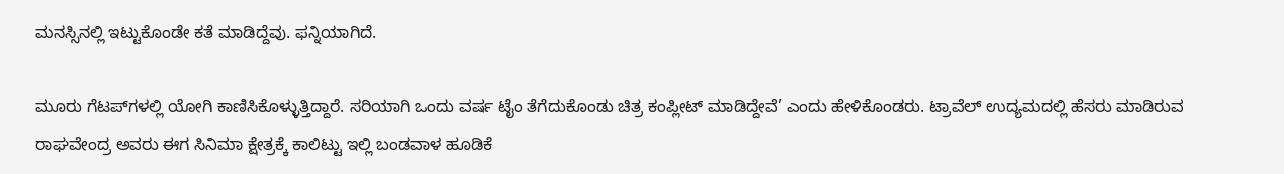ಮನಸ್ಸಿನಲ್ಲಿ ಇಟ್ಟುಕೊಂಡೇ ಕತೆ ಮಾಡಿದ್ದೆವು. ಫನ್ನಿಯಾಗಿದೆ.

ಮೂರು ಗೆಟಪ್‌ಗಳಲ್ಲಿ ಯೋಗಿ ಕಾಣಿಸಿಕೊಳ್ಳುತ್ತಿದ್ದಾರೆ. ಸರಿಯಾಗಿ ಒಂದು ವರ್ಷ ಟೈಂ ತೆಗೆದುಕೊಂಡು ಚಿತ್ರ ಕಂಪ್ಲೀಟ್ ಮಾಡಿದ್ದೇವೆ’ ಎಂದು ಹೇಳಿಕೊಂಡರು. ಟ್ರಾವೆಲ್ ಉದ್ಯಮದಲ್ಲಿ ಹೆಸರು ಮಾಡಿರುವ ರಾಘವೇಂದ್ರ ಅವರು ಈಗ ಸಿನಿಮಾ ಕ್ಷೇತ್ರಕ್ಕೆ ಕಾಲಿಟ್ಟು ಇಲ್ಲಿ ಬಂಡವಾಳ ಹೂಡಿಕೆ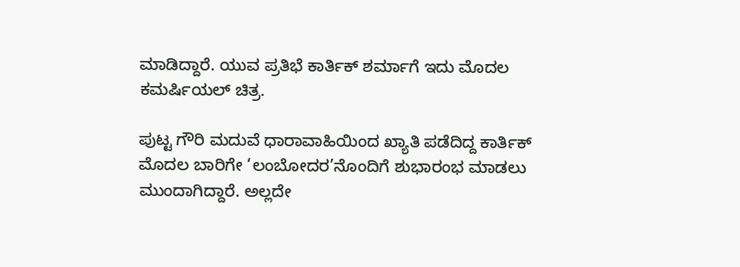ಮಾಡಿದ್ದಾರೆ. ಯುವ ಪ್ರತಿಭೆ ಕಾರ್ತಿಕ್ ಶರ್ಮಾಗೆ ಇದು ಮೊದಲ ಕಮರ್ಷಿಯಲ್ ಚಿತ್ರ.

ಪುಟ್ಟ ಗೌರಿ ಮದುವೆ ಧಾರಾವಾಹಿಯಿಂದ ಖ್ಯಾತಿ ಪಡೆದಿದ್ದ ಕಾರ್ತಿಕ್ ಮೊದಲ ಬಾರಿಗೇ ‘ಲಂಬೋದರ’ನೊಂದಿಗೆ ಶುಭಾರಂಭ ಮಾಡಲು ಮುಂದಾಗಿದ್ದಾರೆ. ಅಲ್ಲದೇ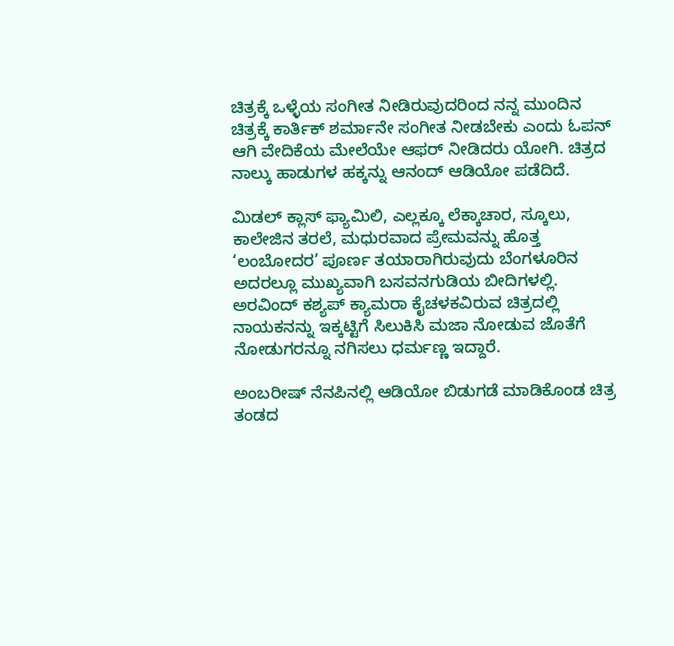ಚಿತ್ರಕ್ಕೆ ಒಳ್ಳೆಯ ಸಂಗೀತ ನೀಡಿರುವುದರಿಂದ ನನ್ನ ಮುಂದಿನ ಚಿತ್ರಕ್ಕೆ ಕಾರ್ತಿಕ್ ಶರ್ಮಾನೇ ಸಂಗೀತ ನೀಡಬೇಕು ಎಂದು ಓಪನ್ ಆಗಿ ವೇದಿಕೆಯ ಮೇಲೆಯೇ ಆಫರ್ ನೀಡಿದರು ಯೋಗಿ. ಚಿತ್ರದ ನಾಲ್ಕು ಹಾಡುಗಳ ಹಕ್ಕನ್ನು ಆನಂದ್ ಆಡಿಯೋ ಪಡೆದಿದೆ.

ಮಿಡಲ್ ಕ್ಲಾಸ್ ಫ್ಯಾಮಿಲಿ, ಎಲ್ಲಕ್ಕೂ ಲೆಕ್ಕಾಚಾರ, ಸ್ಕೂಲು, ಕಾಲೇಜಿನ ತರಲೆ, ಮಧುರವಾದ ಪ್ರೇಮವನ್ನು ಹೊತ್ತ ‘ಲಂಬೋದರ’ ಪೂರ್ಣ ತಯಾರಾಗಿರುವುದು ಬೆಂಗಳೂರಿನ ಅದರಲ್ಲೂ ಮುಖ್ಯವಾಗಿ ಬಸವನಗುಡಿಯ ಬೀದಿಗಳಲ್ಲಿ. ಅರವಿಂದ್ ಕಶ್ಯಪ್ ಕ್ಯಾಮರಾ ಕೈಚಳಕವಿರುವ ಚಿತ್ರದಲ್ಲಿ ನಾಯಕನನ್ನು ಇಕ್ಕಟ್ಟಿಗೆ ಸಿಲುಕಿಸಿ ಮಜಾ ನೋಡುವ ಜೊತೆಗೆ ನೋಡುಗರನ್ನೂ ನಗಿಸಲು ಧರ್ಮಣ್ಣ ಇದ್ದಾರೆ.

ಅಂಬರೀಷ್ ನೆನಪಿನಲ್ಲಿ ಆಡಿಯೋ ಬಿಡುಗಡೆ ಮಾಡಿಕೊಂಡ ಚಿತ್ರ ತಂಡದ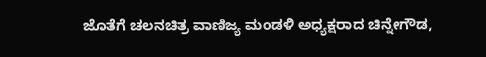ಜೊತೆಗೆ ಚಲನಚಿತ್ರ ವಾಣಿಜ್ಯ ಮಂಡಳಿ ಅಧ್ಯಕ್ಷರಾದ ಚಿನ್ನೇಗೌಡ,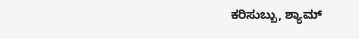ಕರಿಸುಬ್ಬು, ಶ್ಯಾಮ್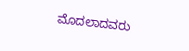ಮೊದಲಾದವರು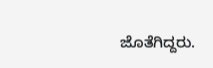ಜೊತೆಗಿದ್ದರು.